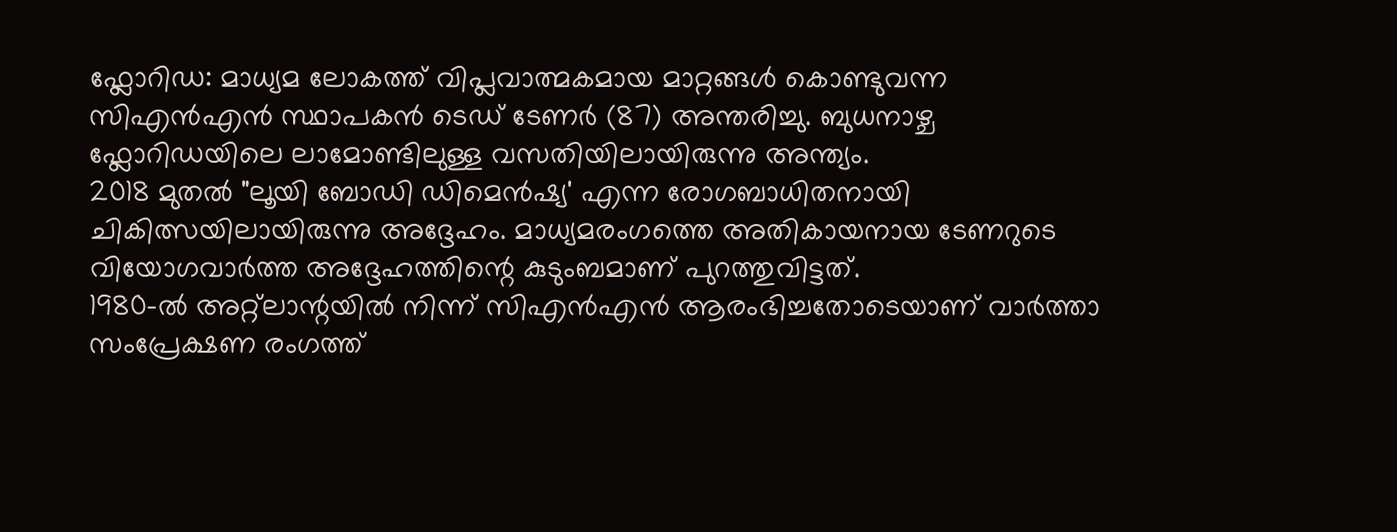ഫ്ലോറിഡ: മാധ്യമ ലോകത്ത് വിപ്ലവാത്മകമായ മാറ്റങ്ങൾ കൊണ്ടുവന്ന സിഎൻഎൻ സ്ഥാപകൻ ടെഡ് ടേണർ (87) അന്തരിച്ചു. ബുധനാഴ്ച ഫ്ലോറിഡയിലെ ലാമോണ്ടിലുള്ള വസതിയിലായിരുന്നു അന്ത്യം.
2018 മുതൽ "ലൂയി ബോഡി ഡിമെൻഷ്യ' എന്ന രോഗബാധിതനായി ചികിത്സയിലായിരുന്നു അദ്ദേഹം. മാധ്യമരംഗത്തെ അതികായനായ ടേണറുടെ വിയോഗവാർത്ത അദ്ദേഹത്തിന്റെ കുടുംബമാണ് പുറത്തുവിട്ടത്.
1980-ൽ അറ്റ്ലാന്റയിൽ നിന്ന് സിഎൻഎൻ ആരംഭിച്ചതോടെയാണ് വാർത്താ സംപ്രേക്ഷണ രംഗത്ത്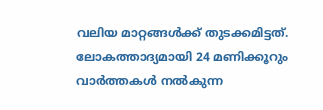വലിയ മാറ്റങ്ങൾക്ക് തുടക്കമിട്ടത്. ലോകത്താദ്യമായി 24 മണിക്കൂറും വാർത്തകൾ നൽകുന്ന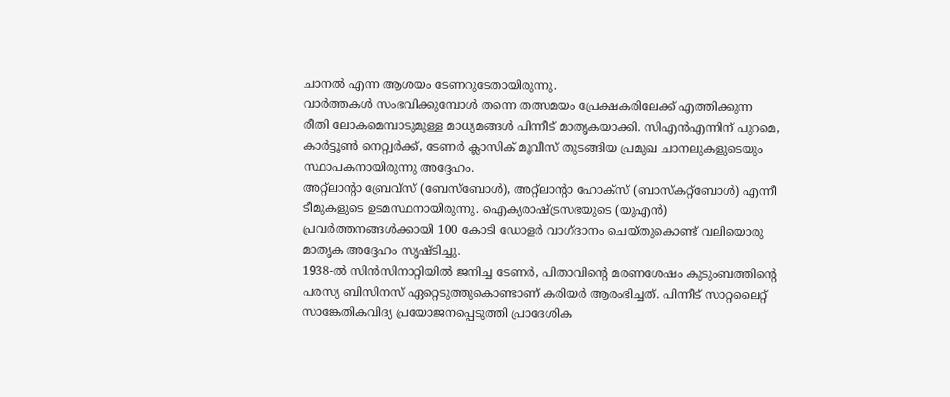ചാനൽ എന്ന ആശയം ടേണറുടേതായിരുന്നു.
വാർത്തകൾ സംഭവിക്കുമ്പോൾ തന്നെ തത്സമയം പ്രേക്ഷകരിലേക്ക് എത്തിക്കുന്ന രീതി ലോകമെമ്പാടുമുള്ള മാധ്യമങ്ങൾ പിന്നീട് മാതൃകയാക്കി. സിഎൻഎന്നിന് പുറമെ, കാർട്ടൂൺ നെറ്റ്വർക്ക്, ടേണർ ക്ലാസിക് മൂവീസ് തുടങ്ങിയ പ്രമുഖ ചാനലുകളുടെയും സ്ഥാപകനായിരുന്നു അദ്ദേഹം.
അറ്റ്ലാന്റാ ബ്രേവ്സ് (ബേസ്ബോൾ), അറ്റ്ലാന്റാ ഹോക്സ് (ബാസ്കറ്റ്ബോൾ) എന്നീ ടീമുകളുടെ ഉടമസ്ഥനായിരുന്നു. ഐക്യരാഷ്ട്രസഭയുടെ (യുഎൻ) പ്രവർത്തനങ്ങൾക്കായി 100 കോടി ഡോളർ വാഗ്ദാനം ചെയ്തുകൊണ്ട് വലിയൊരു മാതൃക അദ്ദേഹം സൃഷ്ടിച്ചു.
1938-ൽ സിൻസിനാറ്റിയിൽ ജനിച്ച ടേണർ, പിതാവിന്റെ മരണശേഷം കുടുംബത്തിന്റെ പരസ്യ ബിസിനസ് ഏറ്റെടുത്തുകൊണ്ടാണ് കരിയർ ആരംഭിച്ചത്. പിന്നീട് സാറ്റലൈറ്റ് സാങ്കേതികവിദ്യ പ്രയോജനപ്പെടുത്തി പ്രാദേശിക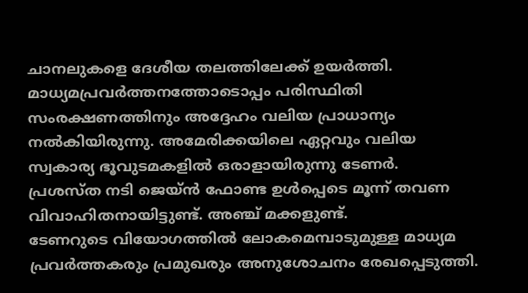ചാനലുകളെ ദേശീയ തലത്തിലേക്ക് ഉയർത്തി.
മാധ്യമപ്രവർത്തനത്തോടൊപ്പം പരിസ്ഥിതി സംരക്ഷണത്തിനും അദ്ദേഹം വലിയ പ്രാധാന്യം നൽകിയിരുന്നു. അമേരിക്കയിലെ ഏറ്റവും വലിയ സ്വകാര്യ ഭൂവുടമകളിൽ ഒരാളായിരുന്നു ടേണർ.
പ്രശസ്ത നടി ജെയ്ൻ ഫോണ്ട ഉൾപ്പെടെ മൂന്ന് തവണ വിവാഹിതനായിട്ടുണ്ട്. അഞ്ച് മക്കളുണ്ട്.
ടേണറുടെ വിയോഗത്തിൽ ലോകമെമ്പാടുമുള്ള മാധ്യമ പ്രവർത്തകരും പ്രമുഖരും അനുശോചനം രേഖപ്പെടുത്തി.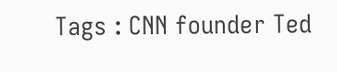Tags : CNN founder Ted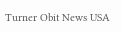Turner Obit News USA